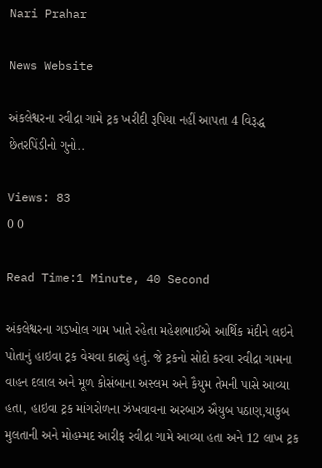Nari Prahar

News Website

અંકલેશ્વરના રવીદ્રા ગામે ટ્રક ખરીદી રૂપિયા નહીં આપતા 4 વિરૂદ્ધ છેતરપિંડીનો ગુનો..

Views: 83
0 0

Read Time:1 Minute, 40 Second

અંકલેશ્વરના ગડખોલ ગામ ખાતે રહેતા મહેશભાઈએ આર્થિક મંદીને લઇને પોતાનું હાઇવા ટ્રક વેચવા કાઢ્યું હતું. જે ટ્રકનો સોદો કરવા રવીદ્રા ગામના વાહન દલાલ અને મૂળ કોસંબાના અસ્લમ અને કૈયુમ તેમની પાસે આવ્યા હતા, હાઇવા ટ્રક માંગરોળના ઝંખવાવના અરબાઝ ઐયુબ પઠાણ,યાકુબ મુલતાની અને મોહમ્મદ આરીફ રવીદ્રા ગામે આવ્યા હતા અને 12 લાખ ટ્રક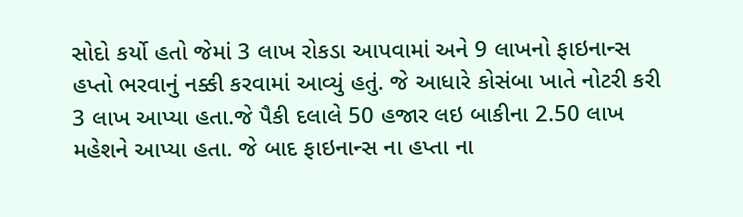સોદો કર્યો હતો જેમાં 3 લાખ રોકડા આપવામાં અને 9 લાખનો ફાઇનાન્સ હપ્તો ભરવાનું નક્કી કરવામાં આવ્યું હતું. જે આધારે કોસંબા ખાતે નોટરી કરી 3 લાખ આપ્યા હતા.જે પૈકી દલાલે 50 હજાર લઇ બાકીના 2.50 લાખ મહેશને આપ્યા હતા. જે બાદ ફાઇનાન્સ ના હપ્તા ના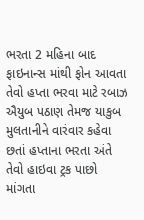ભરતા 2 મહિના બાદ ફાઇનાન્સ માંથી ફોન આવતા તેવો હપ્તા ભરવા માટે રબાઝ ઐયુબ પઠાણ તેમજ યાકુબ મુલતાનીને વારંવાર કહેવા છતાં હપ્તાના ભરતા અંતે તેવો હાઇવા ટ્રક પાછો માંગતા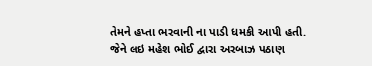તેમને હપ્તા ભરવાની ના પાડી ધમકી આપી હતી. જેને લઇ મહેશ ભોઈ દ્વારા અરબાઝ પઠાણ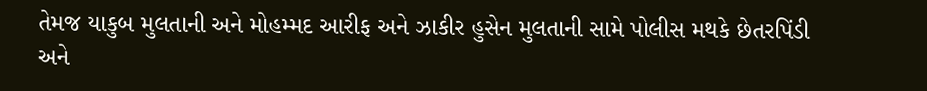તેમજ યાકુબ મુલતાની અને મોહમ્મદ આરીફ અને ઝાકીર હુસેન મુલતાની સામે પોલીસ મથકે છેતરપિંડી અને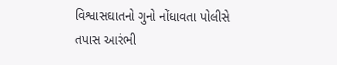વિશ્વાસઘાતનો ગુનો નોંધાવતા પોલીસે તપાસ આરંભી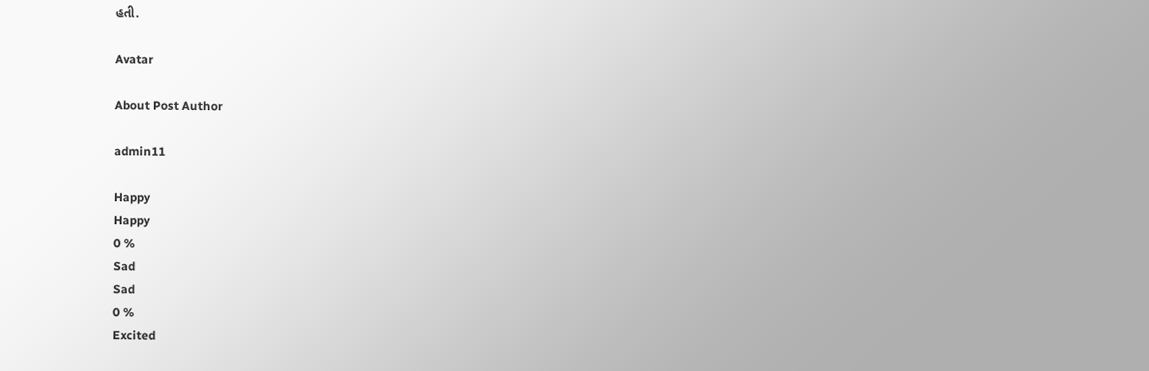હતી.

Avatar

About Post Author

admin11

Happy
Happy
0 %
Sad
Sad
0 %
Excited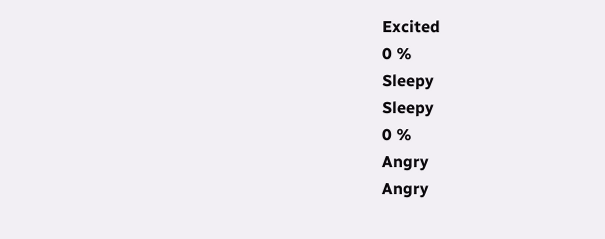Excited
0 %
Sleepy
Sleepy
0 %
Angry
Angry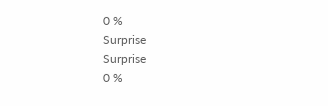0 %
Surprise
Surprise
0 %